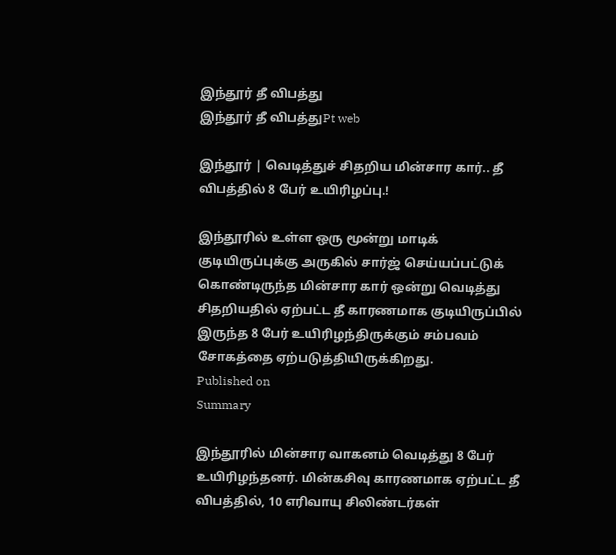இந்தூர் தீ விபத்து
இந்தூர் தீ விபத்துPt web

இந்தூர் | வெடித்துச் சிதறிய மின்சார கார்.. தீ விபத்தில் 8 பேர் உயிரிழப்பு.!

இந்தூரில் உள்ள ஒரு மூன்று மாடிக் குடியிருப்புக்கு அருகில் சார்ஜ் செய்யப்பட்டுக் கொண்டிருந்த மின்சார கார் ஒன்று வெடித்து சிதறியதில் ஏற்பட்ட தீ காரணமாக குடியிருப்பில் இருந்த 8 பேர் உயிரிழந்திருக்கும் சம்பவம் சோகத்தை ஏற்படுத்தியிருக்கிறது.
Published on
Summary

இந்தூரில் மின்சார வாகனம் வெடித்து 8 பேர் உயிரிழந்தனர். மின்கசிவு காரணமாக ஏற்பட்ட தீ விபத்தில், 10 எரிவாயு சிலிண்டர்கள்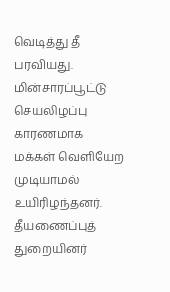வெடித்து தீ பரவியது. மின்சாரப்பூட்டு செயலிழப்பு காரணமாக மக்கள் வெளியேற முடியாமல் உயிரிழந்தனர். தீயணைப்புத் துறையினர்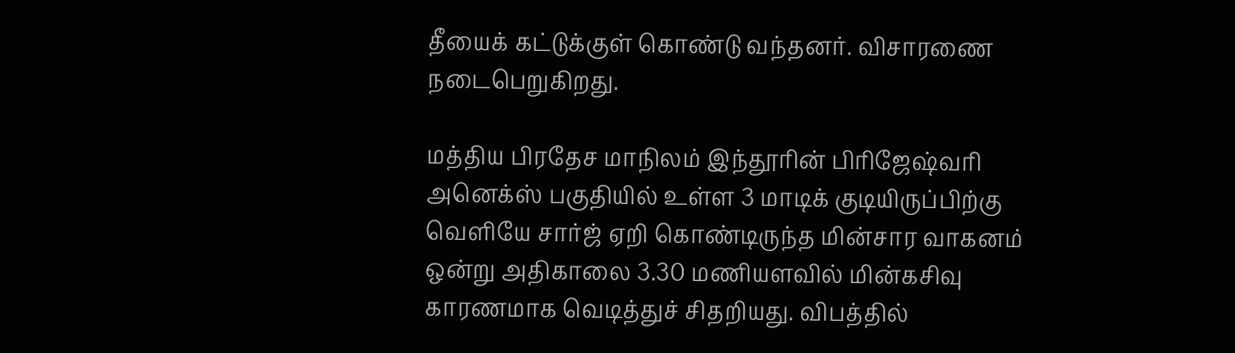தீயைக் கட்டுக்குள் கொண்டு வந்தனர். விசாரணை நடைபெறுகிறது.

மத்திய பிரதேச மாநிலம் இந்தூரின் பிரிஜேஷ்வரி அனெக்ஸ் பகுதியில் உள்ள 3 மாடிக் குடியிருப்பிற்கு வெளியே சார்ஜ் ஏறி கொண்டிருந்த மின்சார வாகனம் ஒன்று அதிகாலை 3.30 மணியளவில் மின்கசிவு காரணமாக வெடித்துச் சிதறியது. விபத்தில்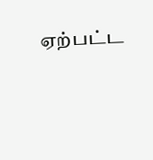ஏற்பட்ட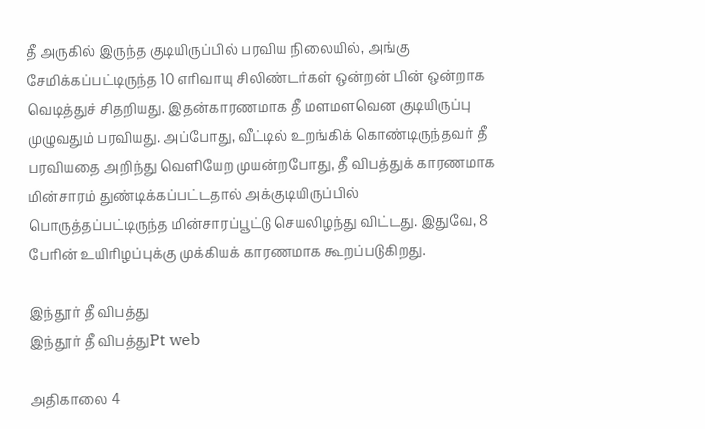தீ அருகில் இருந்த குடியிருப்பில் பரவிய நிலையில், அங்கு சேமிக்கப்பட்டிருந்த 10 எரிவாயு சிலிண்டர்கள் ஒன்றன் பின் ஒன்றாக வெடித்துச் சிதறியது. இதன்காரணமாக தீ மளமளவென குடியிருப்பு முழுவதும் பரவியது. அப்போது, வீட்டில் உறங்கிக் கொண்டிருந்தவர் தீ பரவியதை அறிந்து வெளியேற முயன்றபோது, தீ விபத்துக் காரணமாக மின்சாரம் துண்டிக்கப்பட்டதால் அக்குடியிருப்பில் பொருத்தப்பட்டிருந்த மின்சாரப்பூட்டு செயலிழந்து விட்டது. இதுவே, 8 பேரின் உயிரிழப்புக்கு முக்கியக் காரணமாக கூறப்படுகிறது.

இந்தூர் தீ விபத்து
இந்தூர் தீ விபத்துPt web

அதிகாலை 4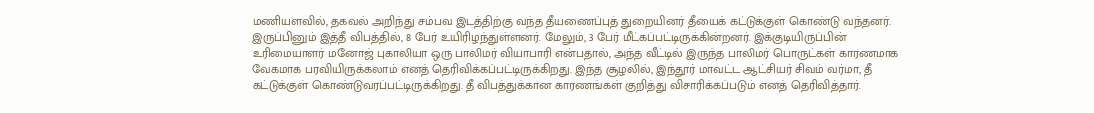மணியளவில், தகவல் அறிந்து சம்பவ இடத்திற்கு வந்த தீயணைப்புத் துறையினர் தீயைக் கட்டுக்குள் கொண்டு வந்தனர். இருப்பினும் இத்தீ விபத்தில், 8 பேர் உயிரிழந்துள்ளனர். மேலும், 3 பேர் மீட்கப்பட்டிருக்கின்றனர். இக்குடியிருப்பின் உரிமையாளர் மனோஜ் புகாலியா ஒரு பாலிமர் வியாபாரி என்பதால், அந்த வீட்டில் இருந்த பாலிமர் பொருட்கள் காரணமாக வேகமாக பரவியிருக்கலாம் எனத் தெரிவிக்கப்பட்டிருக்கிறது. இந்த சூழலில், இந்தூர் மாவட்ட ஆட்சியர் சிவம் வர்மா, தீ கட்டுக்குள் கொண்டுவரப்பட்டிருக்கிறது. தீ விபத்துக்கான காரணங்கள் குறித்து விசாரிக்கப்படும் எனத் தெரிவித்தார்.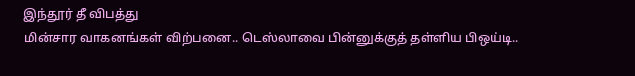இந்தூர் தீ விபத்து
மின்சார வாகனங்கள் விற்பனை.. டெஸ்லாவை பின்னுக்குத் தள்ளிய பிஒய்டி..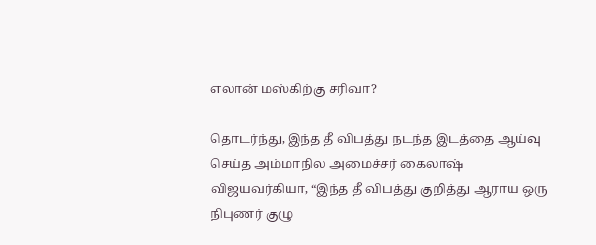எலான் மஸ்கிற்கு சரிவா?

தொடர்ந்து, இந்த தீ விபத்து நடந்த இடத்தை ஆய்வு செய்த அம்மாநில அமைச்சர் கைலாஷ் விஜயவர்கியா, “இந்த தீ விபத்து குறித்து ஆராய ஒரு நிபுணர் குழு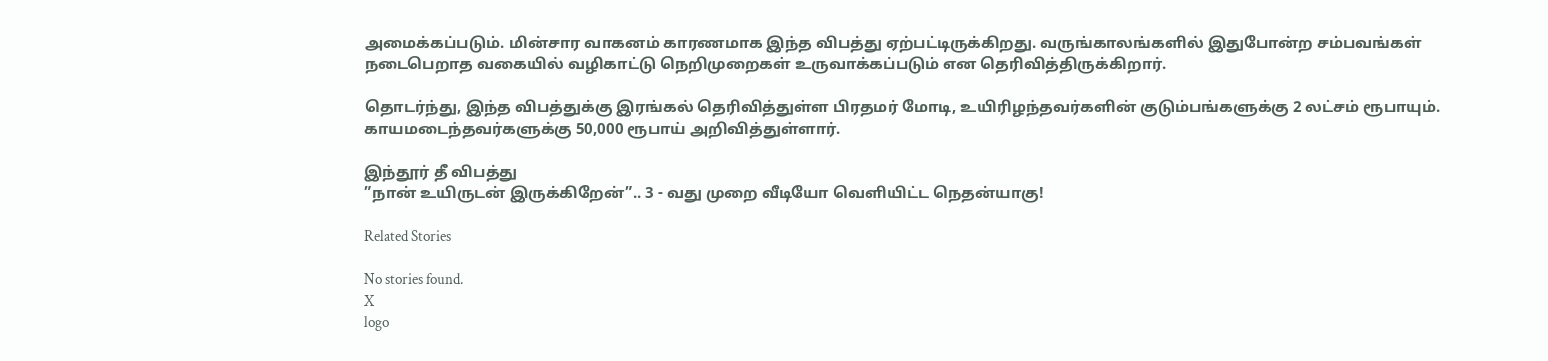அமைக்கப்படும். மின்சார வாகனம் காரணமாக இந்த விபத்து ஏற்பட்டிருக்கிறது. வருங்காலங்களில் இதுபோன்ற சம்பவங்கள் நடைபெறாத வகையில் வழிகாட்டு நெறிமுறைகள் உருவாக்கப்படும் என தெரிவித்திருக்கிறார்.

தொடர்ந்து, இந்த விபத்துக்கு இரங்கல் தெரிவித்துள்ள பிரதமர் மோடி, உயிரிழந்தவர்களின் குடும்பங்களுக்கு 2 லட்சம் ரூபாயும். காயமடைந்தவர்களுக்கு 50,000 ரூபாய் அறிவித்துள்ளார்.

இந்தூர் தீ விபத்து
”நான் உயிருடன் இருக்கிறேன்”.. 3 - வது முறை வீடியோ வெளியிட்ட நெதன்யாகு!

Related Stories

No stories found.
X
logo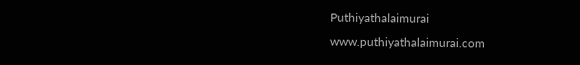Puthiyathalaimurai
www.puthiyathalaimurai.com